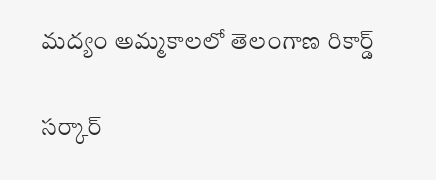మ‌ద్యం అమ్మ‌కాల‌లో తెలంగాణ రికార్డ్

స‌ర్కార్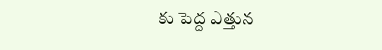కు పెద్ద ఎత్తున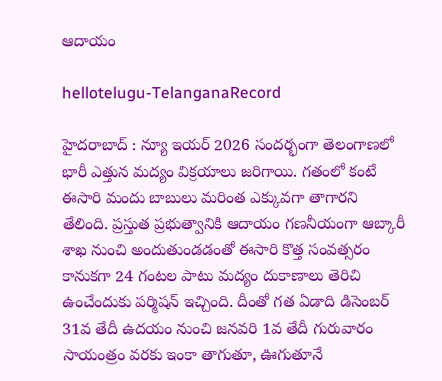ఆదాయం

hellotelugu-TelanganaRecord

హైద‌రాబాద్ : న్యూ ఇయ‌ర్ 2026 సంద‌ర్భంగా తెలంగాణ‌లో భారీ ఎత్తున మ‌ద్యం విక్ర‌యాలు జ‌రిగాయి. గ‌తంలో కంటే ఈసారి మందు బాబులు మ‌రింత ఎక్కువ‌గా తాగార‌ని తేలింది. ప్ర‌స్తుత ప్ర‌భుత్వానికి ఆదాయం గ‌ణ‌నీయంగా ఆబ్కారీ శాఖ నుంచి అందుతుండ‌డంతో ఈసారి కొత్త సంవ‌త్స‌రం కానుక‌గా 24 గంట‌ల పాటు మ‌ద్యం దుకాణాలు తెరిచి ఉంచేందుకు ప‌ర్మిష‌న్ ఇచ్చింది. దీంతో గ‌త ఏడాది డిసెంబ‌ర్ 31వ తేదీ ఉద‌యం నుంచి జ‌న‌వ‌రి 1వ తేదీ గురువారం సాయంత్రం వ‌ర‌కు ఇంకా తాగుతూ, ఊగుతూనే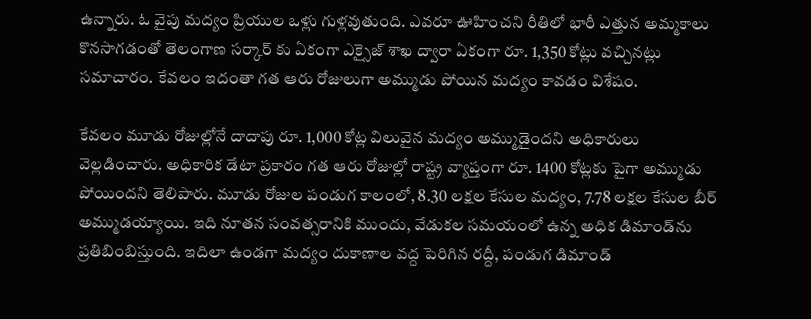ఉన్నారు. ఓ వైపు మ‌ద్యం ప్రియుల ఒళ్లు గుళ్ల‌వుతుంది. ఎవ‌రూ ఊహించ‌ని రీతిలో భారీ ఎత్తున అమ్మ‌కాలు కొన‌సాగ‌డంతో తెలంగాణ స‌ర్కార్ కు ఏకంగా ఎక్సైజ్ శాఖ ద్వారా ఏకంగా రూ. 1,350 కోట్లు వ‌చ్చిన‌ట్లు స‌మాచారం. కేవ‌లం ఇదంతా గ‌త ఆరు రోజులుగా అమ్ముడు పోయిన మ‌ద్యం కావ‌డం విశేషం.

కేవలం మూడు రోజుల్లోనే దాదాపు రూ. 1,000 కోట్ల విలువైన మద్యం అమ్ముడైందని అధికారులు వెల్లడించారు. అధికారిక డేటా ప్రకారం గత ఆరు రోజుల్లో రాష్ట్ర వ్యాప్తంగా రూ. 1400 కోట్ల‌కు పైగా అమ్ముడు పోయింద‌ని తెలిపారు. మూడు రోజుల పండుగ కాలంలో, 8.30 లక్షల కేసుల మద్యం, 7.78 లక్షల కేసుల బీర్ అమ్ముడయ్యాయి. ఇది నూతన సంవత్సరానికి ముందు, వేడుకల సమయంలో ఉన్న అధిక డిమాండ్‌ను ప్రతిబింబిస్తుంది. ఇదిలా ఉండ‌గా మద్యం దుకాణాల వద్ద పెరిగిన రద్దీ, పండుగ డిమాండ్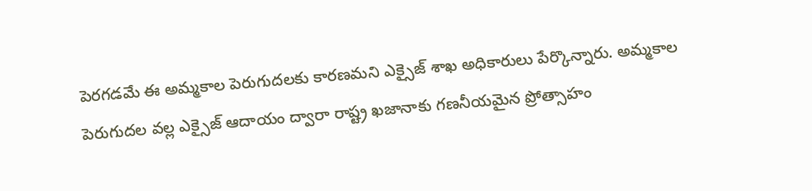పెరగడమే ఈ అమ్మకాల పెరుగుదలకు కారణమని ఎక్సైజ్ శాఖ అధికారులు పేర్కొన్నారు. అమ్మకాల పెరుగుదల వల్ల ఎక్సైజ్ ఆదాయం ద్వారా రాష్ట్ర ఖజానాకు గణనీయమైన ప్రోత్సాహం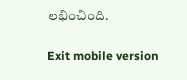లభించింది.

Exit mobile version